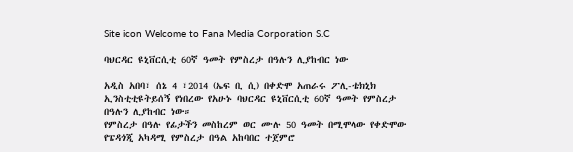Site icon Welcome to Fana Media Corporation S.C

ባህርዳር ዩኒቨርሲቲ 60ኛ ዓመት የምስረታ በዓሉን ሊያከብር ነው

አዲስ አበባ፣ ሰኔ 4 ፣2014 (ኤፍ ቢ ሲ) በቀድሞ አጠራሩ ፖሊ-ቴክኒክ ኢንስቲቲዩትይሰኝ የነበረው የአሁኑ ባህርዳር ዩኒቨርሲቲ 60ኛ ዓመት የምስረታ በዓሉን ሊያከብር ነው።
የምስረታ በዓሉ የፊታችን መስከረም ወር ሙሉ 50 ዓመት በሚሞላው የቀድሞው የፔዳጎጂ አካዳሚ የምስረታ በዓል አከባበር ተጀምሮ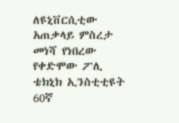ለዩኒቨርሲቲው አጠቃላይ ምስረታ መነሻ የነበረው የቀድሞው ፖሊ ቴክኒክ ኢንስቲቲዩት 60ኛ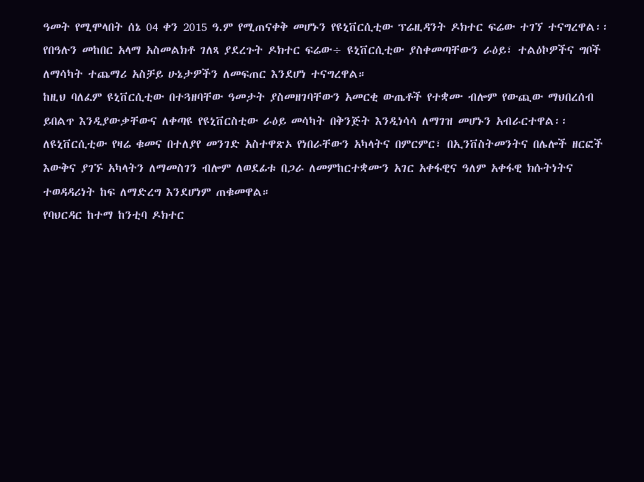ዓመት የሚሞላበት ሰኔ 04 ቀን 2015 ዓ.ም የሚጠናቀቅ መሆኑን የዩኒቨርሲቲው ፕሬዚዳንት ዶክተር ፍሬው ተገኘ ተናግረዋል፡፡
የበዓሉን መከበር አላማ አስመልክቶ ገለጻ ያደረጉት ዶክተር ፍሬው÷ ዩኒቨርሲቲው ያስቀመጣቸውን ራዕይ፣ ተልዕኮዎችና ግቦች ለማሳካት ተጨማሪ አስቻይ ሁኔታዎችን ለመፍጠር እንደሆነ ተናግረዋል።
ከዚህ ባለፈም ዩኒቨርሲቲው በተጓዘባቸው ዓመታት ያስመዘገባቸውን አመርቂ ውጤቶች የተቋሙ ብሎም የውጪው ማህበረሰብ ይበልጥ እንዲያውቃቸውና ለቀጣዩ የዩኒቨርስቲው ራዕይ መሳካት በቅንጅት እንዲነሳሳ ለማገዝ መሆኑን አብራርተዋል፡፡
ለዩኒቨርሲቲው የዛሬ ቁመና በተለያየ መንገድ አስተዋጽኦ የነበራቸውን አካላትና በምርምር፣ በኢንቨስትመንትና በሌሎች ዘርፎች እውቅና ያገኙ አካላትን ለማመስገን ብሎም ለወደፊቱ በጋራ ለመምከርተቋሙን አገር አቀፋዊና ዓለም አቀፋዊ ክሱትነትና ተወዳዳሪነት ከፍ ለማድረግ እንደሆነም ጠቁመዋል።
የባህርዳር ከተማ ከንቲባ ዶክተር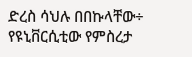ድረስ ሳህሉ በበኩላቸው÷ የዩኒቨርሲቲው የምስረታ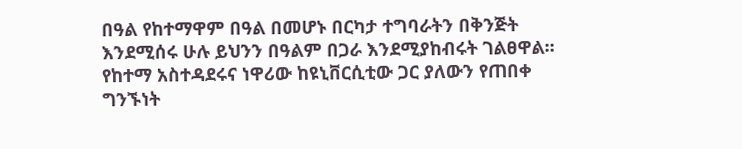በዓል የከተማዋም በዓል በመሆኑ በርካታ ተግባራትን በቅንጅት እንደሚሰሩ ሁሉ ይህንን በዓልም በጋራ እንደሚያከብሩት ገልፀዋል።
የከተማ አስተዳደሩና ነዋሪው ከዩኒቨርሲቲው ጋር ያለውን የጠበቀ ግንኙነት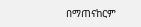በማጠናከርም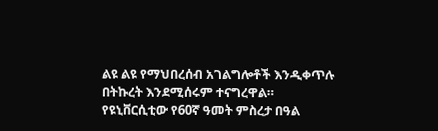ልዩ ልዩ የማህበረሰብ አገልግሎቶች እንዲቀጥሉ በትኩረት እንደሚሰሩም ተናግረዋል።
የዩኒቨርሲቲው የ60ኛ ዓመት ምስረታ በዓል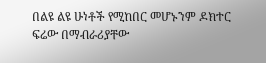በልዩ ልዩ ሁነቶች የሚከበር መሆኑንም ዶክተር ፍሬው በማብራሪያቸው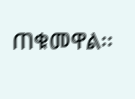ጠቁመዋል፡፡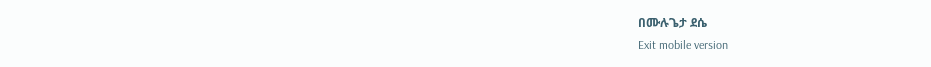በሙሉጌታ ደሴ
Exit mobile version